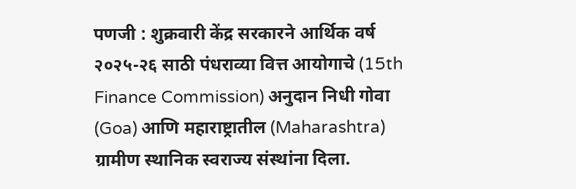पणजी : शुक्रवारी केंद्र सरकारने आर्थिक वर्ष २०२५-२६ साठी पंधराव्या वित्त आयोगाचे (15th Finance Commission) अनुदान निधी गोवा (Goa) आणि महाराष्ट्रातील (Maharashtra) ग्रामीण स्थानिक स्वराज्य संस्थांना दिला.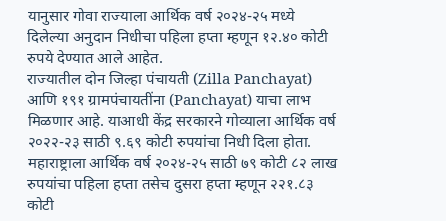यानुसार गोवा राज्याला आर्थिक वर्ष २०२४-२५ मध्ये दिलेल्या अनुदान निधीचा पहिला हप्ता म्हणून १२.४० कोटी रुपये देण्यात आले आहेत.
राज्यातील दोन जिल्हा पंचायती (Zilla Panchayat) आणि १९१ ग्रामपंचायतींना (Panchayat) याचा लाभ मिळणार आहे. याआधी केंद्र सरकारने गोव्याला आर्थिक वर्ष २०२२-२३ साठी ९.६९ कोटी रुपयांचा निधी दिला होता. महाराष्ट्राला आर्थिक वर्ष २०२४-२५ साठी ७९ कोटी ८२ लाख रुपयांचा पहिला हप्ता तसेच दुसरा हप्ता म्हणून २२१.८३ कोटी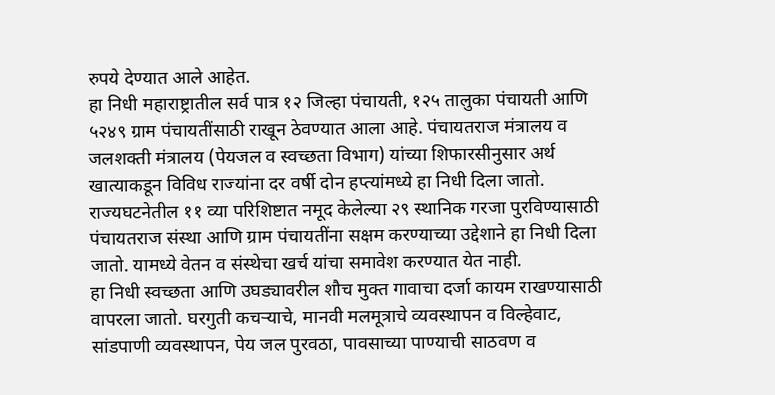रुपये देण्यात आले आहेत.
हा निधी महाराष्ट्रातील सर्व पात्र १२ जिल्हा पंचायती, १२५ तालुका पंचायती आणि ५२४९ ग्राम पंचायतींसाठी राखून ठेवण्यात आला आहे. पंचायतराज मंत्रालय व जलशक्ती मंत्रालय (पेयजल व स्वच्छता विभाग) यांच्या शिफारसीनुसार अर्थ खात्याकडून विविध राज्यांना दर वर्षी दोन हप्त्यांमध्ये हा निधी दिला जातो.
राज्यघटनेतील ११ व्या परिशिष्टात नमूद केलेल्या २९ स्थानिक गरजा पुरविण्यासाठी पंचायतराज संस्था आणि ग्राम पंचायतींना सक्षम करण्याच्या उद्देशाने हा निधी दिला जातो. यामध्ये वेतन व संस्थेचा खर्च यांचा समावेश करण्यात येत नाही.
हा निधी स्वच्छता आणि उघड्यावरील शौच मुक्त गावाचा दर्जा कायम राखण्यासाठी वापरला जातो. घरगुती कचऱ्याचे, मानवी मलमूत्राचे व्यवस्थापन व विल्हेवाट, सांडपाणी व्यवस्थापन, पेय जल पुरवठा, पावसाच्या पाण्याची साठवण व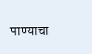पाण्याचा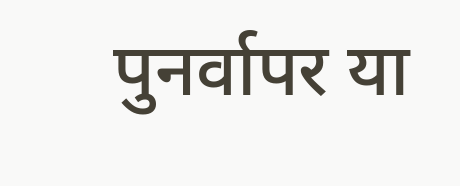पुनर्वापर या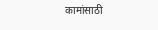कामांसाठी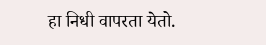हा निधी वापरता येतो.